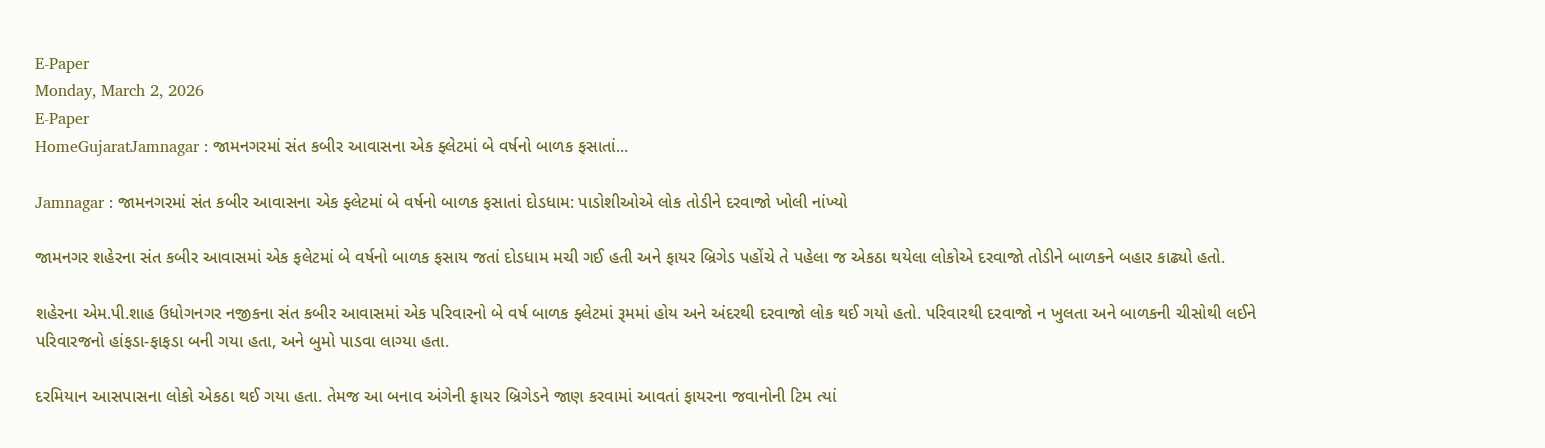E-Paper
Monday, March 2, 2026
E-Paper
HomeGujaratJamnagar : જામનગરમાં સંત કબીર આવાસના એક ફ્લેટમાં બે વર્ષનો બાળક ફસાતાં...

Jamnagar : જામનગરમાં સંત કબીર આવાસના એક ફ્લેટમાં બે વર્ષનો બાળક ફસાતાં દોડધામ: પાડોશીઓએ લોક તોડીને દરવાજો ખોલી નાંખ્યો

જામનગર શહેરના સંત કબીર આવાસમાં એક ફલેટમાં બે વર્ષનો બાળક ફસાય જતાં દોડધામ મચી ગઈ હતી અને ફાયર બ્રિગેડ પહોંચે તે પહેલા જ એકઠા થયેલા લોકોએ દરવાજો તોડીને બાળકને બહાર કાઢ્યો હતો.

શહેરના એમ.પી.શાહ ઉધોગનગર નજીકના સંત કબીર આવાસમાં એક પરિવારનો બે વર્ષ બાળક ફ્લેટમાં રૂમમાં હોય અને અંદરથી દરવાજો લોક થઈ ગયો હતો. પરિવારથી દરવાજો ન ખુલતા અને બાળકની ચીસોથી લઈને પરિવારજનો હાંફડા-ફાફડા બની ગયા હતા, અને બુમો પાડવા લાગ્યા હતા.

દરમિયાન આસપાસના લોકો એકઠા થઈ ગયા હતા. તેમજ આ બનાવ અંગેની ફાયર બ્રિગેડને જાણ કરવામાં આવતાં ફાયરના જવાનોની ટિમ ત્યાં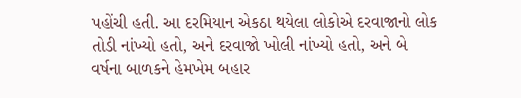પહોંચી હતી. આ દરમિયાન એકઠા થયેલા લોકોએ દરવાજાનો લોક તોડી નાંખ્યો હતો, અને દરવાજો ખોલી નાંખ્યો હતો, અને બે વર્ષના બાળકને હેમખેમ બહાર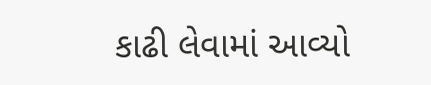કાઢી લેવામાં આવ્યો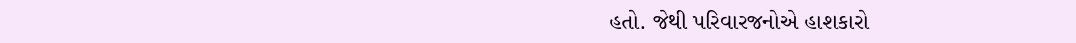હતો. જેથી પરિવારજનોએ હાશકારો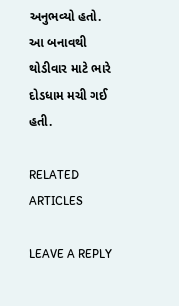અનુભવ્યો હતો. આ બનાવથી થોડીવાર માટે ભારે દોડધામ મચી ગઈ હતી.

RELATED ARTICLES

LEAVE A REPLY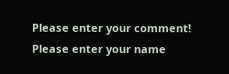Please enter your comment!
Please enter your name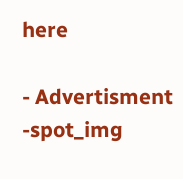here

- Advertisment -spot_img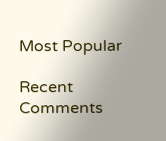Most Popular

Recent Comments